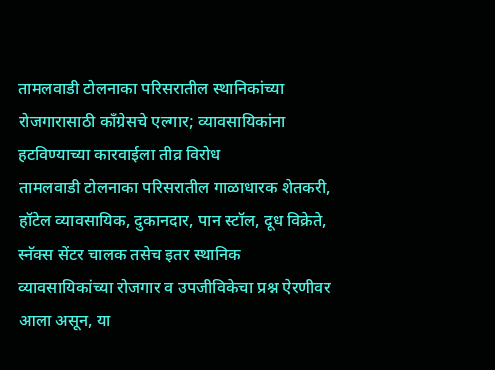तामलवाडी टोलनाका परिसरातील स्थानिकांच्या रोजगारासाठी काँग्रेसचे एल्गार; व्यावसायिकांना हटविण्याच्या कारवाईला तीव्र विरोध
तामलवाडी टोलनाका परिसरातील गाळाधारक शेतकरी, हॉटेल व्यावसायिक, दुकानदार, पान स्टॉल, दूध विक्रेते, स्नॅक्स सेंटर चालक तसेच इतर स्थानिक व्यावसायिकांच्या रोजगार व उपजीविकेचा प्रश्न ऐरणीवर आला असून, या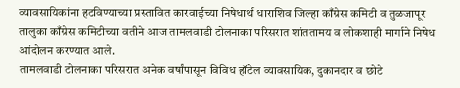व्यावसायिकांना हटविण्याच्या प्रस्तावित कारवाईच्या निषेधार्थ धाराशिव जिल्हा काँग्रेस कमिटी व तुळजापूर तालुका काँग्रेस कमिटीच्या वतीने आज तामलवाडी टोलनाका परिसरात शांततामय व लोकशाही मार्गाने निषेध आंदोलन करण्यात आले.
तामलवाडी टोलनाका परिसरात अनेक वर्षांपासून विविध हॉटेल व्यावसायिक, दुकानदार व छोटे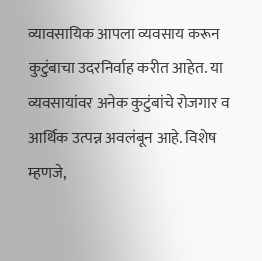व्यावसायिक आपला व्यवसाय करून कुटुंबाचा उदरनिर्वाह करीत आहेत. या व्यवसायांवर अनेक कुटुंबांचे रोजगार व आर्थिक उत्पन्न अवलंबून आहे. विशेष म्हणजे,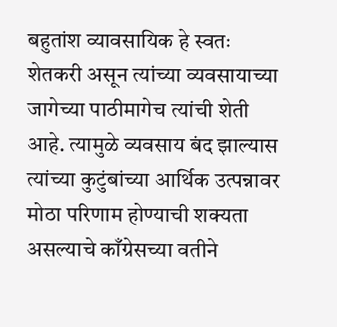बहुतांश व्यावसायिक हे स्वतः शेतकरी असून त्यांच्या व्यवसायाच्या जागेच्या पाठीमागेच त्यांची शेती आहे. त्यामुळे व्यवसाय बंद झाल्यास त्यांच्या कुटुंबांच्या आर्थिक उत्पन्नावर मोठा परिणाम होण्याची शक्यता असल्याचे काँग्रेसच्या वतीने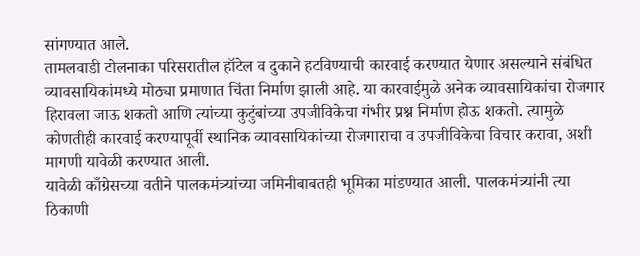सांगण्यात आले.
तामलवाडी टोलनाका परिसरातील हॉटेल व दुकाने हटविण्याची कारवाई करण्यात येणार असल्याने संबंधित व्यावसायिकांमध्ये मोठ्या प्रमाणात चिंता निर्माण झाली आहे. या कारवाईमुळे अनेक व्यावसायिकांचा रोजगार हिरावला जाऊ शकतो आणि त्यांच्या कुटुंबांच्या उपजीविकेचा गंभीर प्रश्न निर्माण होऊ शकतो. त्यामुळे कोणतीही कारवाई करण्यापूर्वी स्थानिक व्यावसायिकांच्या रोजगाराचा व उपजीविकेचा विचार करावा, अशी मागणी यावेळी करण्यात आली.
यावेळी काँग्रेसच्या वतीने पालकमंत्र्यांच्या जमिनीबाबतही भूमिका मांडण्यात आली. पालकमंत्र्यांनी त्या ठिकाणी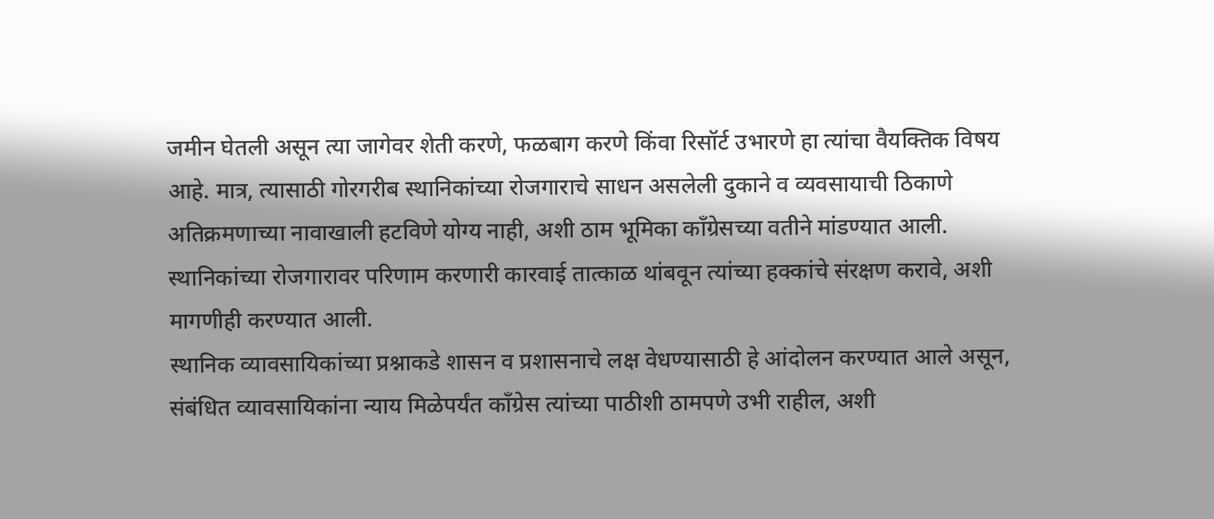जमीन घेतली असून त्या जागेवर शेती करणे, फळबाग करणे किंवा रिसॉर्ट उभारणे हा त्यांचा वैयक्तिक विषय आहे. मात्र, त्यासाठी गोरगरीब स्थानिकांच्या रोजगाराचे साधन असलेली दुकाने व व्यवसायाची ठिकाणे अतिक्रमणाच्या नावाखाली हटविणे योग्य नाही, अशी ठाम भूमिका काँग्रेसच्या वतीने मांडण्यात आली. स्थानिकांच्या रोजगारावर परिणाम करणारी कारवाई तात्काळ थांबवून त्यांच्या हक्कांचे संरक्षण करावे, अशी मागणीही करण्यात आली.
स्थानिक व्यावसायिकांच्या प्रश्नाकडे शासन व प्रशासनाचे लक्ष वेधण्यासाठी हे आंदोलन करण्यात आले असून, संबंधित व्यावसायिकांना न्याय मिळेपर्यंत काँग्रेस त्यांच्या पाठीशी ठामपणे उभी राहील, अशी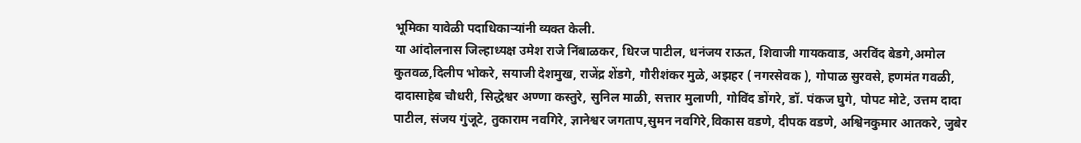भूमिका यावेळी पदाधिकाऱ्यांनी व्यक्त केली.
या आंदोलनास जिल्हाध्यक्ष उमेश राजे निंबाळकर, धिरज पाटील, धनंजय राऊत, शिवाजी गायकवाड, अरविंद बेडगे,अमोल कुतवळ,दिलीप भोकरे, सयाजी देशमुख, राजेंद्र शेंडगे, गौरीशंकर मुळे, अझहर ( नगरसेवक ), गोपाळ सुरवसे, हणमंत गवळी, दादासाहेब चौधरी, सिद्धेश्वर अण्णा कस्तुरे, सुनिल माळी, सत्तार मुलाणी, गोविंद डोंगरे, डॉ. पंकज घुगे, पोपट मोटे, उत्तम दादा पाटील, संजय गुंजूटे, तुकाराम नवगिरे, ज्ञानेश्वर जगताप,सुमन नवगिरे,विकास वडणे, दीपक वडणे, अश्विनकुमार आतकरे, जुबेर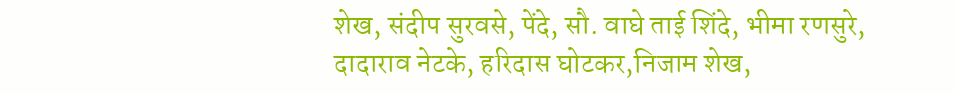शेख, संदीप सुरवसे, पेंदे, सौ. वाघे ताई शिंदे, भीमा रणसुरे, दादाराव नेटके, हरिदास घोटकर,निजाम शेख,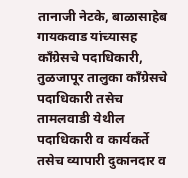तानाजी नेटके, बाळासाहेब गायकवाड यांच्यासह काँग्रेसचे पदाधिकारी, तुळजापूर तालुका काँग्रेसचे पदाधिकारी तसेच तामलवाडी येथील पदाधिकारी व कार्यकर्ते तसेच व्यापारी दुकानदार व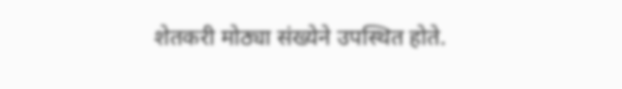शेतकरी मोठ्या संख्येने उपस्थित होते.